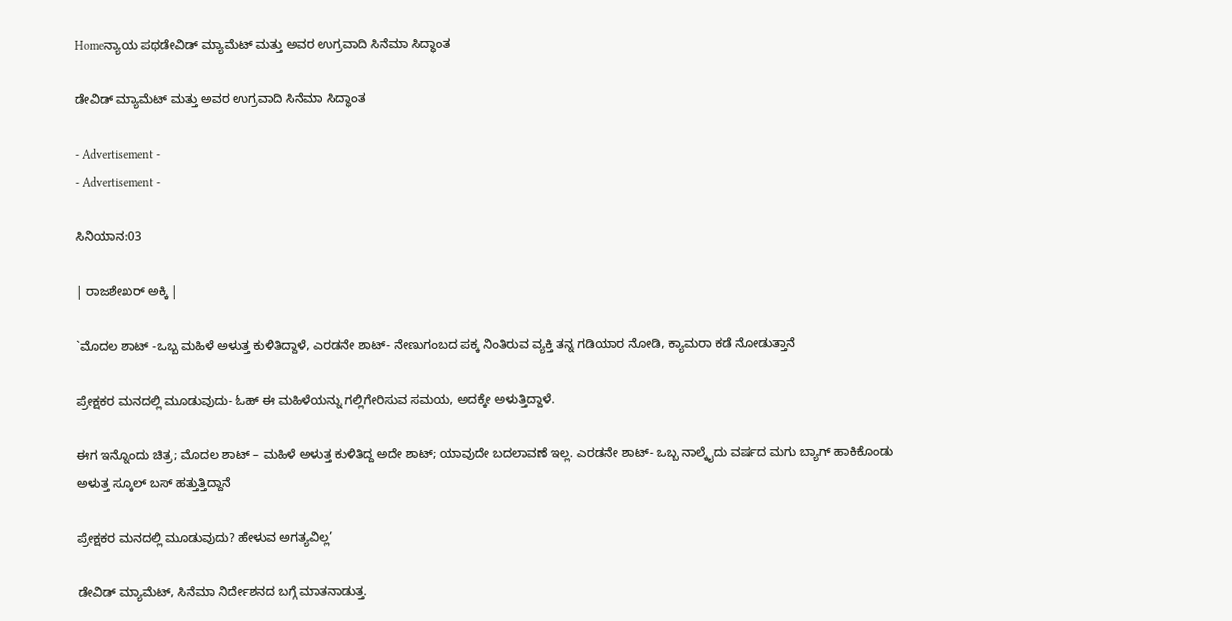Homeನ್ಯಾಯ ಪಥಡೇವಿಡ್ ಮ್ಯಾಮೆಟ್ ಮತ್ತು ಅವರ ಉಗ್ರವಾದಿ ಸಿನೆಮಾ ಸಿದ್ಧಾಂತ

ಡೇವಿಡ್ ಮ್ಯಾಮೆಟ್ ಮತ್ತು ಅವರ ಉಗ್ರವಾದಿ ಸಿನೆಮಾ ಸಿದ್ಧಾಂತ

- Advertisement -
- Advertisement -

ಸಿನಿಯಾನ:03

| ರಾಜಶೇಖರ್ ಅಕ್ಕಿ |

`ಮೊದಲ ಶಾಟ್ -ಒಬ್ಬ ಮಹಿಳೆ ಅಳುತ್ತ ಕುಳಿತಿದ್ದಾಳೆ, ಎರಡನೇ ಶಾಟ್- ನೇಣುಗಂಬದ ಪಕ್ಕ ನಿಂತಿರುವ ವ್ಯಕ್ತಿ ತನ್ನ ಗಡಿಯಾರ ನೋಡಿ, ಕ್ಯಾಮರಾ ಕಡೆ ನೋಡುತ್ತಾನೆ

ಪ್ರೇಕ್ಷಕರ ಮನದಲ್ಲಿ ಮೂಡುವುದು- ಓಹ್ ಈ ಮಹಿಳೆಯನ್ನು ಗಲ್ಲಿಗೇರಿಸುವ ಸಮಯ, ಅದಕ್ಕೇ ಅಳುತ್ತಿದ್ದಾಳೆ.

ಈಗ ಇನ್ನೊಂದು ಚಿತ್ರ; ಮೊದಲ ಶಾಟ್ – ಮಹಿಳೆ ಅಳುತ್ತ ಕುಳಿತಿದ್ದ ಅದೇ ಶಾಟ್; ಯಾವುದೇ ಬದಲಾವಣೆ ಇಲ್ಲ. ಎರಡನೇ ಶಾಟ್- ಒಬ್ಬ ನಾಲ್ಕೈದು ವರ್ಷದ ಮಗು ಬ್ಯಾಗ್ ಹಾಕಿಕೊಂಡು ಅಳುತ್ತ ಸ್ಕೂಲ್ ಬಸ್ ಹತ್ತುತ್ತಿದ್ದಾನೆ

ಪ್ರೇಕ್ಷಕರ ಮನದಲ್ಲಿ ಮೂಡುವುದು? ಹೇಳುವ ಅಗತ್ಯವಿಲ್ಲ’

ಡೇವಿಡ್ ಮ್ಯಾಮೆಟ್, ಸಿನೆಮಾ ನಿರ್ದೇಶನದ ಬಗ್ಗೆ ಮಾತನಾಡುತ್ತ.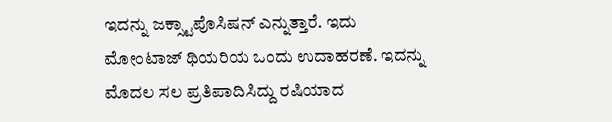ಇದನ್ನು ಜಕ್ಸ್ಟಾಪೊಸಿಷನ್ ಎನ್ನುತ್ತಾರೆ. ಇದು ಮೋಂಟಾಜ್ ಥಿಯರಿಯ ಒಂದು ಉದಾಹರಣೆ. ಇದನ್ನು ಮೊದಲ ಸಲ ಪ್ರತಿಪಾದಿಸಿದ್ದು ರಷಿಯಾದ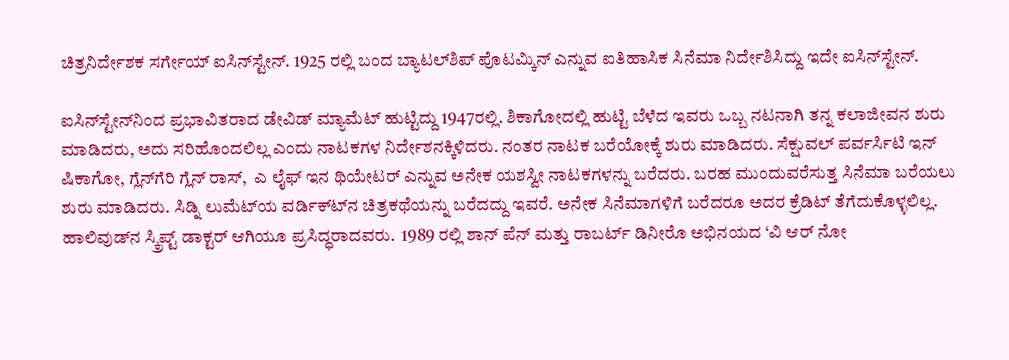ಚಿತ್ರನಿರ್ದೇಶಕ ಸರ್ಗೇಯ್ ಐಸಿನ್‍ಸ್ಟೇನ್. 1925 ರಲ್ಲಿ ಬಂದ ಬ್ಯಾಟಲ್‍ಶಿಪ್ ಪೊಟಮ್ಕಿನ್ ಎನ್ನುವ ಐತಿಹಾಸಿಕ ಸಿನೆಮಾ ನಿರ್ದೇಶಿಸಿದ್ದು ಇದೇ ಐಸಿನ್‍ಸ್ಟೇನ್.

ಐಸಿನ್‍ಸ್ಟೇನ್‍ನಿಂದ ಪ್ರಭಾವಿತರಾದ ಡೇವಿಡ್ ಮ್ಯಾಮೆಟ್ ಹುಟ್ಟಿದ್ದು 1947ರಲ್ಲಿ. ಶಿಕಾಗೋದಲ್ಲಿ ಹುಟ್ಟಿ ಬೆಳೆದ ಇವರು ಒಬ್ಬ ನಟನಾಗಿ ತನ್ನ ಕಲಾಜೀವನ ಶುರು ಮಾಡಿದರು, ಅದು ಸರಿಹೊಂದಲಿಲ್ಲ ಎಂದು ನಾಟಕಗಳ ನಿರ್ದೇಶನಕ್ಕಿಳಿದರು. ನಂತರ ನಾಟಕ ಬರೆಯೋಕ್ಕೆ ಶುರು ಮಾಡಿದರು. ಸೆಕ್ಷುವಲ್ ಪರ್ವರ್ಸಿಟಿ ಇನ್ ಷಿಕಾಗೋ, ಗ್ಲೆನ್‍ಗೆರಿ ಗ್ಲೆನ್ ರಾಸ್,  ಎ ಲೈಫ್ ಇನ ಥಿಯೇಟರ್ ಎನ್ನುವ ಅನೇಕ ಯಶಸ್ವೀ ನಾಟಕಗಳನ್ನು ಬರೆದರು. ಬರಹ ಮುಂದುವರೆಸುತ್ತ ಸಿನೆಮಾ ಬರೆಯಲು ಶುರು ಮಾಡಿದರು. ಸಿಡ್ನಿ ಲುಮೆಟ್‍ಯ ವರ್ಡಿಕ್ಟ್‍ನ ಚಿತ್ರಕಥೆಯನ್ನು ಬರೆದದ್ದು ಇವರೆ. ಅನೇಕ ಸಿನೆಮಾಗಳಿಗೆ ಬರೆದರೂ ಅದರ ಕ್ರೆಡಿಟ್ ತೆಗೆದುಕೊಳ್ಳಲಿಲ್ಲ. ಹಾಲಿವುಡ್‍ನ ಸ್ಕ್ರಿಪ್ಟ್ ಡಾಕ್ಟರ್ ಆಗಿಯೂ ಪ್ರಸಿದ್ಧರಾದವರು.  1989 ರಲ್ಲಿ ಶಾನ್ ಪೆನ್ ಮತ್ತು ರಾಬರ್ಟ್ ಡಿನೀರೊ ಅಭಿನಯದ ‘ವಿ ಆರ್ ನೋ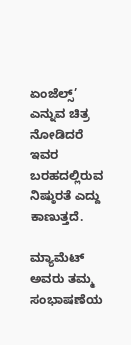ಏಂಜೆಲ್ಸ್’ ಎನ್ನುವ ಚಿತ್ರ ನೋಡಿದರೆ ಇವರ ಬರಹದಲ್ಲಿರುವ ನಿಷ್ಠುರತೆ ಎದ್ದು ಕಾಣುತ್ತದೆ.

ಮ್ಯಾಮೆಟ್ ಅವರು ತಮ್ಮ ಸಂಭಾಷಣೆಯ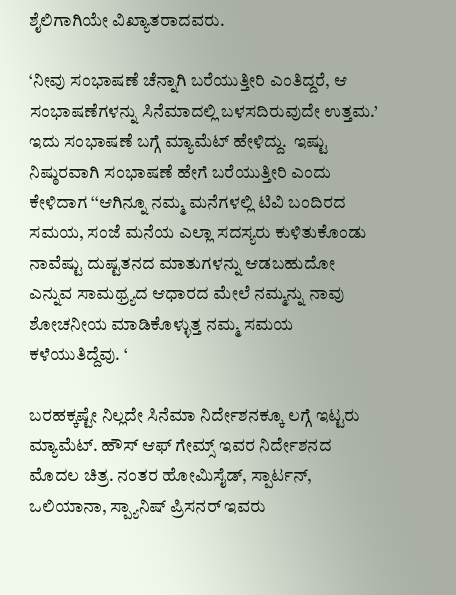ಶೈಲಿಗಾಗಿಯೇ ವಿಖ್ಯಾತರಾದವರು.

‘ನೀವು ಸಂಭಾಷಣೆ ಚೆನ್ನಾಗಿ ಬರೆಯುತ್ತೀರಿ ಎಂತಿದ್ದರೆ, ಆ ಸಂಭಾಷಣೆಗಳನ್ನು ಸಿನೆಮಾದಲ್ಲಿ ಬಳಸದಿರುವುದೇ ಉತ್ತಮ.’ ಇದು ಸಂಭಾಷಣೆ ಬಗ್ಗೆ ಮ್ಯಾಮೆಟ್ ಹೇಳಿದ್ದು.  ಇಷ್ಟು ನಿಷ್ಠುರವಾಗಿ ಸಂಭಾಷಣೆ ಹೇಗೆ ಬರೆಯುತ್ತೀರಿ ಎಂದು ಕೇಳಿದಾಗ ‘‘ಆಗಿನ್ನೂ ನಮ್ಮ ಮನೆಗಳಲ್ಲಿ ಟಿವಿ ಬಂದಿರದ ಸಮಯ, ಸಂಜೆ ಮನೆಯ ಎಲ್ಲಾ ಸದಸ್ಯರು ಕುಳಿತುಕೊಂಡು ನಾವೆಷ್ಟು ದುಷ್ಟತನದ ಮಾತುಗಳನ್ನು ಆಡಬಹುದೋ ಎನ್ನುವ ಸಾಮಥ್ರ್ಯದ ಆಧಾರದ ಮೇಲೆ ನಮ್ಮನ್ನು ನಾವು ಶೋಚನೀಯ ಮಾಡಿಕೊಳ್ಳುತ್ತ ನಮ್ಮ ಸಮಯ ಕಳೆಯುತಿದ್ದೆವು. ‘

ಬರಹಕ್ಕಷ್ಟೇ ನಿಲ್ಲದೇ ಸಿನೆಮಾ ನಿರ್ದೇಶನಕ್ಕೂ ಲಗ್ಗೆ ಇಟ್ಟರು ಮ್ಯಾಮೆಟ್. ಹೌಸ್ ಆಫ್ ಗೇಮ್ಸ್ ಇವರ ನಿರ್ದೇಶನದ ಮೊದಲ ಚಿತ್ರ. ನಂತರ ಹೋಮಿಸೈಡ್, ಸ್ಪಾರ್ಟನ್, ಒಲಿಯಾನಾ, ಸ್ಪ್ಯಾನಿಷ್ ಪ್ರಿಸನರ್ ಇವರು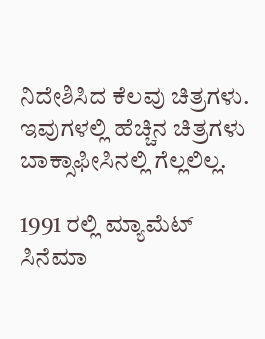ನಿದೇಶಿಸಿದ ಕೆಲವು ಚಿತ್ರಗಳು. ಇವುಗಳಲ್ಲಿ ಹೆಚ್ಚಿನ ಚಿತ್ರಗಳು ಬಾಕ್ಸಾಫೀಸಿನಲ್ಲಿ ಗೆಲ್ಲಲಿಲ್ಲ.

1991 ರಲ್ಲಿ ಮ್ಯಾಮೆಟ್  ಸಿನೆಮಾ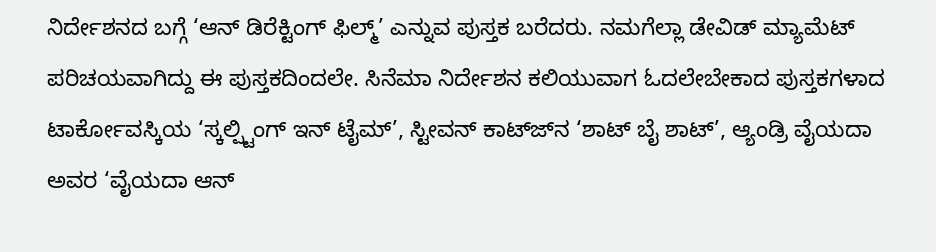ನಿರ್ದೇಶನದ ಬಗ್ಗೆ ‘ಆನ್ ಡಿರೆಕ್ಟಿಂಗ್ ಫಿಲ್ಮ್’ ಎನ್ನುವ ಪುಸ್ತಕ ಬರೆದರು. ನಮಗೆಲ್ಲಾ ಡೇವಿಡ್ ಮ್ಯಾಮೆಟ್ ಪರಿಚಯವಾಗಿದ್ದು ಈ ಪುಸ್ತಕದಿಂದಲೇ. ಸಿನೆಮಾ ನಿರ್ದೇಶನ ಕಲಿಯುವಾಗ ಓದಲೇಬೇಕಾದ ಪುಸ್ತಕಗಳಾದ ಟಾರ್ಕೋವಸ್ಕಿಯ ‘ಸ್ಕಲ್ಪ್ಟಿಂಗ್ ಇನ್ ಟೈಮ್’, ಸ್ಟೀವನ್ ಕಾಟ್ಜ್‍ನ ‘ಶಾಟ್ ಬೈ ಶಾಟ್’, ಆ್ಯಂಡ್ರಿ ವೈಯದಾ ಅವರ ‘ವೈಯದಾ ಆನ್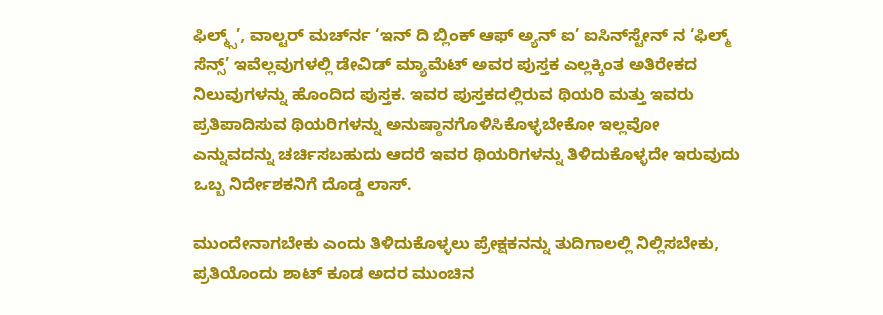ಫಿಲ್ಮ್ಸ್’, ವಾಲ್ಟರ್ ಮರ್ಚ್‍ನ ‘ಇನ್ ದಿ ಬ್ಲಿಂಕ್ ಆಫ್ ಅ್ಯನ್ ಐ’ ಐಸಿನ್‍ಸ್ಟೇನ್ ನ ‘ಫಿಲ್ಮ್ ಸೆನ್ಸ್’ ಇವೆಲ್ಲವುಗಳಲ್ಲಿ ಡೇವಿಡ್ ಮ್ಯಾಮೆಟ್ ಅವರ ಪುಸ್ತಕ ಎಲ್ಲಕ್ಕಿಂತ ಅತಿರೇಕದ ನಿಲುವುಗಳನ್ನು ಹೊಂದಿದ ಪುಸ್ತಕ. ಇವರ ಪುಸ್ತಕದಲ್ಲಿರುವ ಥಿಯರಿ ಮತ್ತು ಇವರು ಪ್ರತಿಪಾದಿಸುವ ಥಿಯರಿಗಳನ್ನು ಅನುಷ್ಠಾನಗೊಳಿಸಿಕೊಳ್ಳಬೇಕೋ ಇಲ್ಲವೋ ಎನ್ನುವದನ್ನು ಚರ್ಚಿಸಬಹುದು ಆದರೆ ಇವರ ಥಿಯರಿಗಳನ್ನು ತಿಳಿದುಕೊಳ್ಳದೇ ಇರುವುದು ಒಬ್ಬ ನಿರ್ದೇಶಕನಿಗೆ ದೊಡ್ಡ ಲಾಸ್.

ಮುಂದೇನಾಗಬೇಕು ಎಂದು ತಿಳಿದುಕೊಳ್ಳಲು ಪ್ರೇಕ್ಷಕನನ್ನು ತುದಿಗಾಲಲ್ಲಿ ನಿಲ್ಲಿಸಬೇಕು, ಪ್ರತಿಯೊಂದು ಶಾಟ್ ಕೂಡ ಅದರ ಮುಂಚಿನ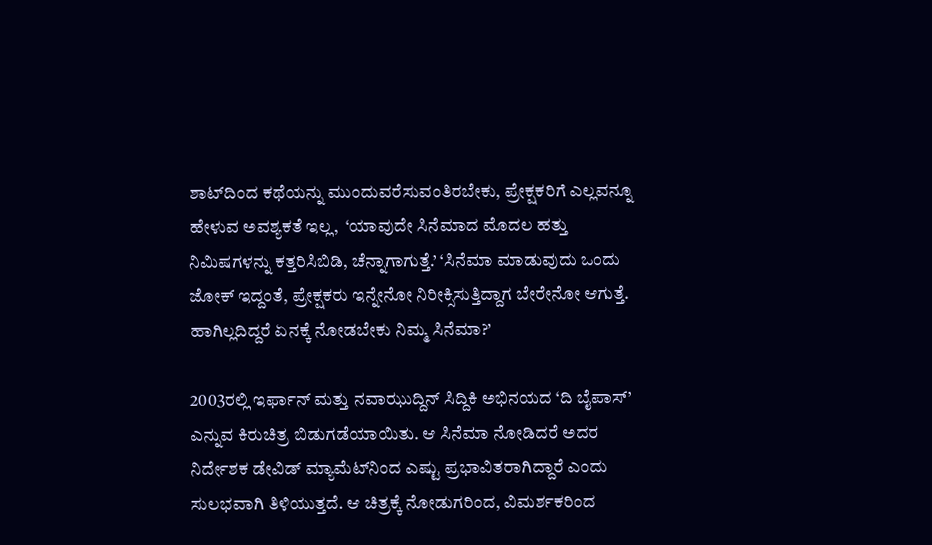ಶಾಟ್‍ದಿಂದ ಕಥೆಯನ್ನು ಮುಂದುವರೆಸುವಂತಿರಬೇಕು, ಪ್ರೇಕ್ಷಕರಿಗೆ ಎಲ್ಲವನ್ನೂ ಹೇಳುವ ಅವಶ್ಯಕತೆ ಇಲ್ಲ,  ‘ಯಾವುದೇ ಸಿನೆಮಾದ ಮೊದಲ ಹತ್ತು ನಿಮಿಷಗಳನ್ನು ಕತ್ತರಿಸಿಬಿಡಿ, ಚೆನ್ನಾಗಾಗುತ್ತೆ.’ ‘ಸಿನೆಮಾ ಮಾಡುವುದು ಒಂದು ಜೋಕ್ ಇದ್ದಂತೆ, ಪ್ರೇಕ್ಷಕರು ಇನ್ನೇನೋ ನಿರೀಕ್ಸಿಸುತ್ತಿದ್ದಾಗ ಬೇರೇನೋ ಆಗುತ್ತೆ. ಹಾಗಿಲ್ಲದಿದ್ದರೆ ಏನಕ್ಕೆ ನೋಡಬೇಕು ನಿಮ್ಮ ಸಿನೆಮಾ?’

2003ರಲ್ಲಿ ಇರ್ಫಾನ್ ಮತ್ತು ನವಾಝುದ್ದಿನ್ ಸಿದ್ದಿಕಿ ಅಭಿನಯದ ‘ದಿ ಬೈಪಾಸ್’ ಎನ್ನುವ ಕಿರುಚಿತ್ರ ಬಿಡುಗಡೆಯಾಯಿತು. ಆ ಸಿನೆಮಾ ನೋಡಿದರೆ ಅದರ ನಿರ್ದೇಶಕ ಡೇವಿಡ್ ಮ್ಯಾಮೆಟ್‍ನಿಂದ ಎಷ್ಟು ಪ್ರಭಾವಿತರಾಗಿದ್ದಾರೆ ಎಂದು ಸುಲಭವಾಗಿ ತಿಳಿಯುತ್ತದೆ. ಆ ಚಿತ್ರಕ್ಕೆ ನೋಡುಗರಿಂದ, ವಿಮರ್ಶಕರಿಂದ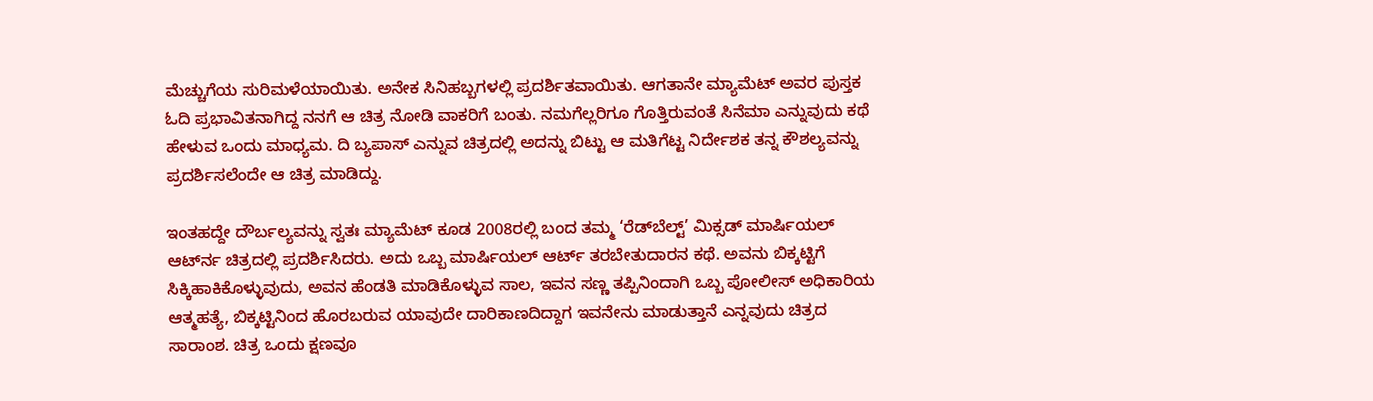ಮೆಚ್ಚುಗೆಯ ಸುರಿಮಳೆಯಾಯಿತು. ಅನೇಕ ಸಿನಿಹಬ್ಬಗಳಲ್ಲಿ ಪ್ರದರ್ಶಿತವಾಯಿತು. ಆಗತಾನೇ ಮ್ಯಾಮೆಟ್ ಅವರ ಪುಸ್ತಕ ಓದಿ ಪ್ರಭಾವಿತನಾಗಿದ್ದ ನನಗೆ ಆ ಚಿತ್ರ ನೋಡಿ ವಾಕರಿಗೆ ಬಂತು. ನಮಗೆಲ್ಲರಿಗೂ ಗೊತ್ತಿರುವಂತೆ ಸಿನೆಮಾ ಎನ್ನುವುದು ಕಥೆ ಹೇಳುವ ಒಂದು ಮಾಧ್ಯಮ. ದಿ ಬ್ಯಪಾಸ್ ಎನ್ನುವ ಚಿತ್ರದಲ್ಲಿ ಅದನ್ನು ಬಿಟ್ಟು ಆ ಮತಿಗೆಟ್ಟ ನಿರ್ದೇಶಕ ತನ್ನ ಕೌಶಲ್ಯವನ್ನು ಪ್ರದರ್ಶಿಸಲೆಂದೇ ಆ ಚಿತ್ರ ಮಾಡಿದ್ದು.

ಇಂತಹದ್ದೇ ದೌರ್ಬಲ್ಯವನ್ನು ಸ್ವತಃ ಮ್ಯಾಮೆಟ್ ಕೂಡ 2008ರಲ್ಲಿ ಬಂದ ತಮ್ಮ ‘ರೆಡ್‍ಬೆಲ್ಟ್’ ಮಿಕ್ಸಡ್ ಮಾರ್ಷಿಯಲ್ ಆರ್ಟ್‍ನ ಚಿತ್ರದಲ್ಲಿ ಪ್ರದರ್ಶಿಸಿದರು. ಅದು ಒಬ್ಬ ಮಾರ್ಷಿಯಲ್ ಆರ್ಟ್ ತರಬೇತುದಾರನ ಕಥೆ. ಅವನು ಬಿಕ್ಕಟ್ಟಿಗೆ ಸಿಕ್ಕಿಹಾಕಿಕೊಳ್ಳುವುದು, ಅವನ ಹೆಂಡತಿ ಮಾಡಿಕೊಳ್ಳುವ ಸಾಲ, ಇವನ ಸಣ್ಣ ತಪ್ಪಿನಿಂದಾಗಿ ಒಬ್ಬ ಪೋಲೀಸ್ ಅಧಿಕಾರಿಯ ಆತ್ಮಹತ್ಯೆ, ಬಿಕ್ಕಟ್ಟಿನಿಂದ ಹೊರಬರುವ ಯಾವುದೇ ದಾರಿಕಾಣದಿದ್ದಾಗ ಇವನೇನು ಮಾಡುತ್ತಾನೆ ಎನ್ನವುದು ಚಿತ್ರದ ಸಾರಾಂಶ. ಚಿತ್ರ ಒಂದು ಕ್ಷಣವೂ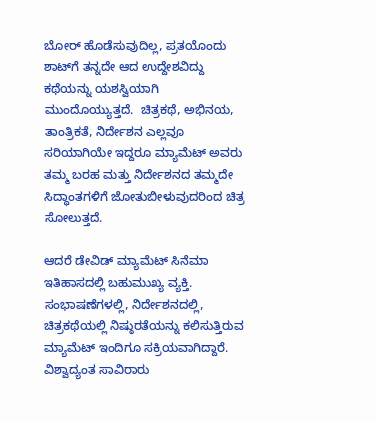ಬೋರ್ ಹೊಡೆಸುವುದಿಲ್ಲ, ಪ್ರತಯೊಂದು ಶಾಟ್‍ಗೆ ತನ್ನದೇ ಆದ ಉದ್ದೇಶವಿದ್ದು ಕಥೆಯನ್ನು ಯಶಸ್ವಿಯಾಗಿ ಮುಂದೊಯ್ಯುತ್ತದೆ.  ಚಿತ್ರಕಥೆ, ಅಭಿನಯ, ತಾಂತ್ರಿಕತೆ, ನಿರ್ದೇಶನ ಎಲ್ಲವೂ ಸರಿಯಾಗಿಯೇ ಇದ್ದರೂ ಮ್ಯಾಮೆಟ್ ಅವರು ತಮ್ಮ ಬರಹ ಮತ್ತು ನಿರ್ದೇಶನದ ತಮ್ಮದೇ ಸಿದ್ಧಾಂತಗಳಿಗೆ ಜೋತುಬೀಳುವುದರಿಂದ ಚಿತ್ರ ಸೋಲುತ್ತದೆ.

ಆದರೆ ಡೇವಿಡ್ ಮ್ಯಾಮೆಟ್ ಸಿನೆಮಾ ಇತಿಹಾಸದಲ್ಲಿ ಬಹುಮುಖ್ಯ ವ್ಯಕ್ತಿ.  ಸಂಭಾಷಣೆಗಳಲ್ಲಿ, ನಿರ್ದೇಶನದಲ್ಲಿ, ಚಿತ್ರಕಥೆಯಲ್ಲಿ ನಿಷ್ಠುರತೆಯನ್ನು ಕಲಿಸುತ್ತಿರುವ ಮ್ಯಾಮೆಟ್ ಇಂದಿಗೂ ಸಕ್ರಿಯವಾಗಿದ್ದಾರೆ. ವಿಶ್ವಾದ್ಯಂತ ಸಾವಿರಾರು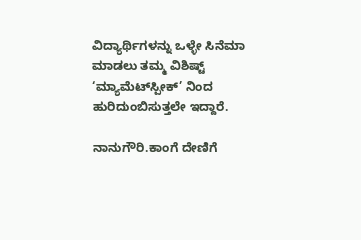ವಿದ್ಯಾರ್ಥಿಗಳನ್ನು ಒಳ್ಳೇ ಸಿನೆಮಾ ಮಾಡಲು ತಮ್ಮ ವಿಶಿಷ್ಟ್ ‘ಮ್ಯಾಮೆಟ್‍ಸ್ಪೀಕ್’ ನಿಂದ ಹುರಿದುಂಬಿಸುತ್ತಲೇ ಇದ್ದಾರೆ.

ನಾನುಗೌರಿ.ಕಾಂಗೆ ದೇಣಿಗೆ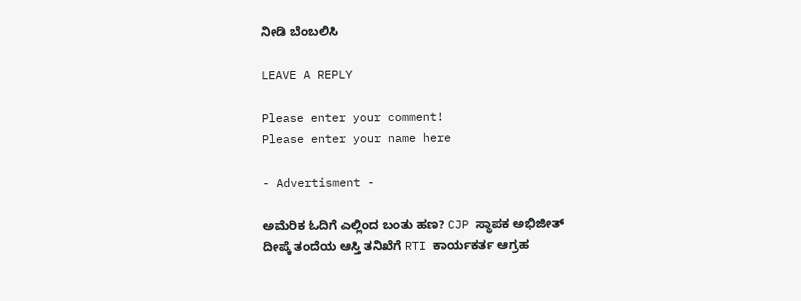ನೀಡಿ ಬೆಂಬಲಿಸಿ

LEAVE A REPLY

Please enter your comment!
Please enter your name here

- Advertisment -

ಅಮೆರಿಕ ಓದಿಗೆ ಎಲ್ಲಿಂದ ಬಂತು ಹಣ? CJP ಸ್ಥಾಪಕ ಅಭಿಜೀತ್ ದೀಪ್ಕೆ ತಂದೆಯ ಆಸ್ತಿ ತನಿಖೆಗೆ RTI ಕಾರ್ಯಕರ್ತ ಆಗ್ರಹ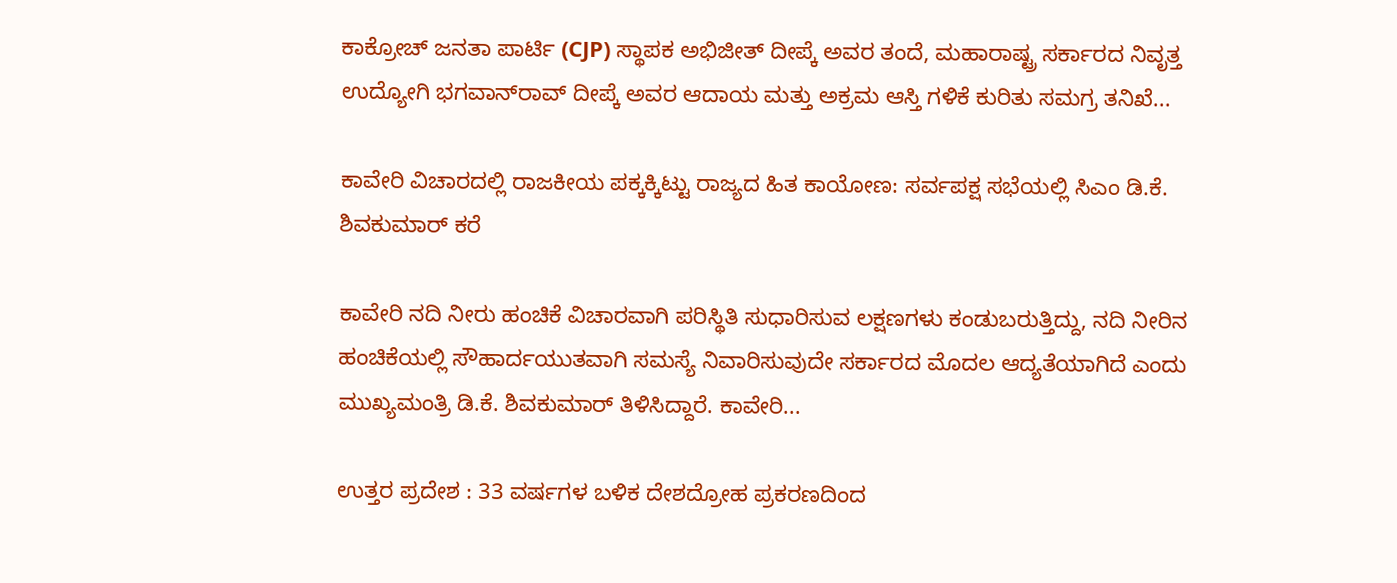ಕಾಕ್ರೋಚ್ ಜನತಾ ಪಾರ್ಟಿ (CJP) ಸ್ಥಾಪಕ ಅಭಿಜೀತ್ ದೀಪ್ಕೆ ಅವರ ತಂದೆ, ಮಹಾರಾಷ್ಟ್ರ ಸರ್ಕಾರದ ನಿವೃತ್ತ ಉದ್ಯೋಗಿ ಭಗವಾನ್‌ರಾವ್ ದೀಪ್ಕೆ ಅವರ ಆದಾಯ ಮತ್ತು ಅಕ್ರಮ ಆಸ್ತಿ ಗಳಿಕೆ ಕುರಿತು ಸಮಗ್ರ ತನಿಖೆ...

ಕಾವೇರಿ ವಿಚಾರದಲ್ಲಿ ರಾಜಕೀಯ ಪಕ್ಕಕ್ಕಿಟ್ಟು ರಾಜ್ಯದ ಹಿತ ಕಾಯೋಣ: ಸರ್ವಪಕ್ಷ ಸಭೆಯಲ್ಲಿ ಸಿಎಂ ಡಿ.ಕೆ. ಶಿವಕುಮಾರ್ ಕರೆ

ಕಾವೇರಿ ನದಿ ನೀರು ಹಂಚಿಕೆ ವಿಚಾರವಾಗಿ ಪರಿಸ್ಥಿತಿ ಸುಧಾರಿಸುವ ಲಕ್ಷಣಗಳು ಕಂಡುಬರುತ್ತಿದ್ದು, ನದಿ ನೀರಿನ ಹಂಚಿಕೆಯಲ್ಲಿ ಸೌಹಾರ್ದಯುತವಾಗಿ ಸಮಸ್ಯೆ ನಿವಾರಿಸುವುದೇ ಸರ್ಕಾರದ ಮೊದಲ ಆದ್ಯತೆಯಾಗಿದೆ ಎಂದು ಮುಖ್ಯಮಂತ್ರಿ ಡಿ.ಕೆ. ಶಿವಕುಮಾರ್ ತಿಳಿಸಿದ್ದಾರೆ. ಕಾವೇರಿ...

ಉತ್ತರ ಪ್ರದೇಶ : 33 ವರ್ಷಗಳ ಬಳಿಕ ದೇಶದ್ರೋಹ ಪ್ರಕರಣದಿಂದ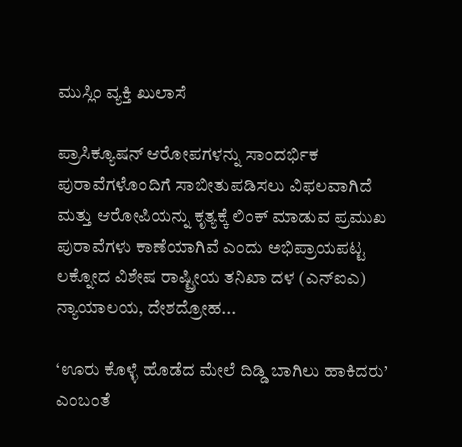ಮುಸ್ಲಿಂ ವ್ಯಕ್ತಿ ಖುಲಾಸೆ

ಪ್ರಾಸಿಕ್ಯೂಷನ್ ಆರೋಪಗಳನ್ನು ಸಾಂದರ್ಭಿಕ ಪುರಾವೆಗಳೊಂದಿಗೆ ಸಾಬೀತುಪಡಿಸಲು ವಿಫಲವಾಗಿದೆ ಮತ್ತು ಆರೋಪಿಯನ್ನು ಕೃತ್ಯಕ್ಕೆ ಲಿಂಕ್ ಮಾಡುವ ಪ್ರಮುಖ ಪುರಾವೆಗಳು ಕಾಣೆಯಾಗಿವೆ ಎಂದು ಅಭಿಪ್ರಾಯಪಟ್ಟ ಲಕ್ನೋದ ವಿಶೇಷ ರಾಷ್ಟ್ರೀಯ ತನಿಖಾ ದಳ (ಎನ್ಐಎ) ನ್ಯಾಯಾಲಯ, ದೇಶದ್ರೋಹ...

‘ಊರು ಕೊಳ್ಳೆ ಹೊಡೆದ ಮೇಲೆ ದಿಡ್ಡಿ ಬಾಗಿಲು ಹಾಕಿದರು’ ಎಂಬಂತೆ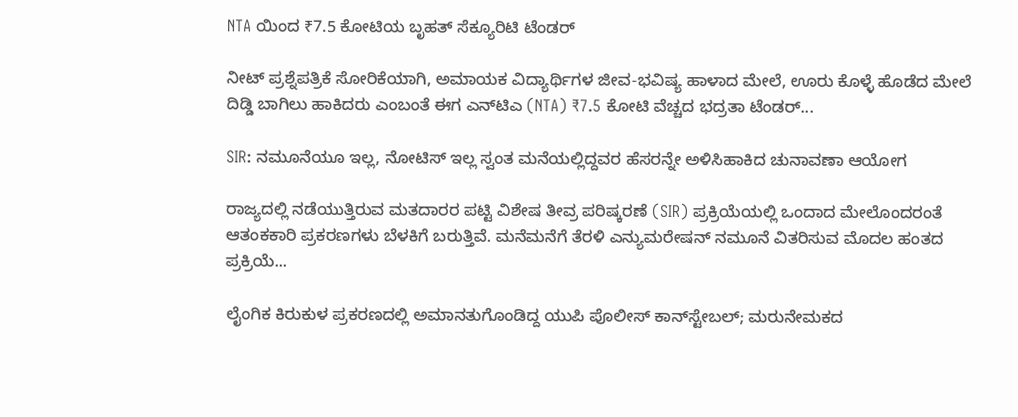NTA ಯಿಂದ ₹7.5 ಕೋಟಿಯ ಬೃಹತ್ ಸೆಕ್ಯೂರಿಟಿ ಟೆಂಡರ್

ನೀಟ್ ಪ್ರಶ್ನೆಪತ್ರಿಕೆ ಸೋರಿಕೆಯಾಗಿ, ಅಮಾಯಕ ವಿದ್ಯಾರ್ಥಿಗಳ ಜೀವ-ಭವಿಷ್ಯ ಹಾಳಾದ ಮೇಲೆ, ಊರು ಕೊಳ್ಳೆ ಹೊಡೆದ ಮೇಲೆ ದಿಡ್ಡಿ ಬಾಗಿಲು ಹಾಕಿದರು ಎಂಬಂತೆ ಈಗ ಎನ್‌ಟಿಎ (NTA) ₹7.5 ಕೋಟಿ ವೆಚ್ಚದ ಭದ್ರತಾ ಟೆಂಡರ್...

SIR: ನಮೂನೆಯೂ ಇಲ್ಲ, ನೋಟಿಸ್‌ ಇಲ್ಲ ಸ್ವಂತ ಮನೆಯಲ್ಲಿದ್ದವರ ಹೆಸರನ್ನೇ ಅಳಿಸಿಹಾಕಿದ ಚುನಾವಣಾ ಆಯೋಗ

ರಾಜ್ಯದಲ್ಲಿ ನಡೆಯುತ್ತಿರುವ ಮತದಾರರ ಪಟ್ಟಿ ವಿಶೇಷ ತೀವ್ರ ಪರಿಷ್ಕರಣೆ (SIR) ಪ್ರಕ್ರಿಯೆಯಲ್ಲಿ ಒಂದಾದ ಮೇಲೊಂದರಂತೆ ಆತಂಕಕಾರಿ ಪ್ರಕರಣಗಳು ಬೆಳಕಿಗೆ ಬರುತ್ತಿವೆ. ಮನೆಮನೆಗೆ ತೆರಳಿ ಎನ್ಯುಮರೇಷನ್ ನಮೂನೆ ವಿತರಿಸುವ ಮೊದಲ ಹಂತದ ಪ್ರಕ್ರಿಯೆ...

ಲೈಂಗಿಕ ಕಿರುಕುಳ ಪ್ರಕರಣದಲ್ಲಿ ಅಮಾನತುಗೊಂಡಿದ್ದ ಯುಪಿ ಪೊಲೀಸ್ ಕಾನ್‌ಸ್ಟೇಬಲ್; ಮರುನೇಮಕದ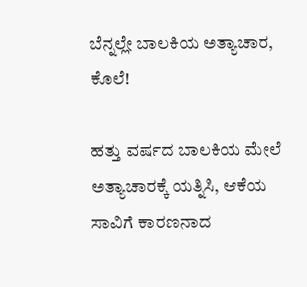ಬೆನ್ನಲ್ಲೇ ಬಾಲಕಿಯ ಅತ್ಯಾಚಾರ, ಕೊಲೆ!

ಹತ್ತು ವರ್ಷದ ಬಾಲಕಿಯ ಮೇಲೆ ಅತ್ಯಾಚಾರಕ್ಕೆ ಯತ್ನಿಸಿ, ಆಕೆಯ ಸಾವಿಗೆ ಕಾರಣನಾದ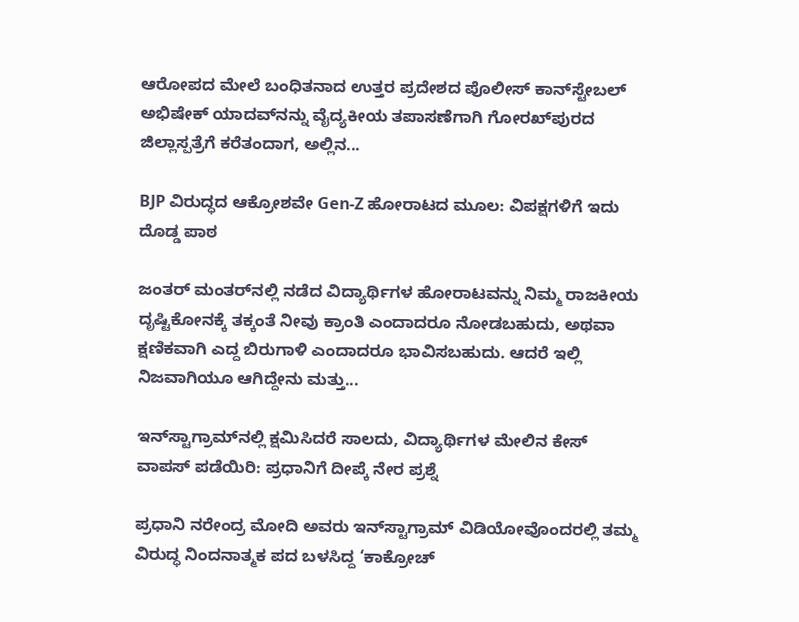ಆರೋಪದ ಮೇಲೆ ಬಂಧಿತನಾದ ಉತ್ತರ ಪ್ರದೇಶದ ಪೊಲೀಸ್ ಕಾನ್‌ಸ್ಟೇಬಲ್ ಅಭಿಷೇಕ್ ಯಾದವ್‌ನನ್ನು ವೈದ್ಯಕೀಯ ತಪಾಸಣೆಗಾಗಿ ಗೋರಖ್‌ಪುರದ ಜಿಲ್ಲಾಸ್ಪತ್ರೆಗೆ ಕರೆತಂದಾಗ, ಅಲ್ಲಿನ...

BJP ವಿರುದ್ಧದ ಆಕ್ರೋಶವೇ Gen-Z ಹೋರಾಟದ ಮೂಲ: ವಿಪಕ್ಷಗಳಿಗೆ ಇದು ದೊಡ್ಡ ಪಾಠ

ಜಂತರ್ ಮಂತರ್‌ನಲ್ಲಿ ನಡೆದ ವಿದ್ಯಾರ್ಥಿಗಳ ಹೋರಾಟವನ್ನು ನಿಮ್ಮ ರಾಜಕೀಯ ದೃಷ್ಟಿಕೋನಕ್ಕೆ ತಕ್ಕಂತೆ ನೀವು ಕ್ರಾಂತಿ ಎಂದಾದರೂ ನೋಡಬಹುದು, ಅಥವಾ ಕ್ಷಣಿಕವಾಗಿ ಎದ್ದ ಬಿರುಗಾಳಿ ಎಂದಾದರೂ ಭಾವಿಸಬಹುದು. ಆದರೆ ಇಲ್ಲಿ ನಿಜವಾಗಿಯೂ ಆಗಿದ್ದೇನು ಮತ್ತು...

ಇನ್‌ಸ್ಟಾಗ್ರಾಮ್‌ನಲ್ಲಿ ಕ್ಷಮಿಸಿದರೆ ಸಾಲದು, ವಿದ್ಯಾರ್ಥಿಗಳ ಮೇಲಿನ ಕೇಸ್ ವಾಪಸ್ ಪಡೆಯಿರಿ: ಪ್ರಧಾನಿಗೆ ದೀಪ್ಕೆ ನೇರ ಪ್ರಶ್ನೆ

ಪ್ರಧಾನಿ ನರೇಂದ್ರ ಮೋದಿ ಅವರು ಇನ್‌ಸ್ಟಾಗ್ರಾಮ್ ವಿಡಿಯೋವೊಂದರಲ್ಲಿ ತಮ್ಮ ವಿರುದ್ಧ ನಿಂದನಾತ್ಮಕ ಪದ ಬಳಸಿದ್ದ ‘ಕಾಕ್ರೋಚ್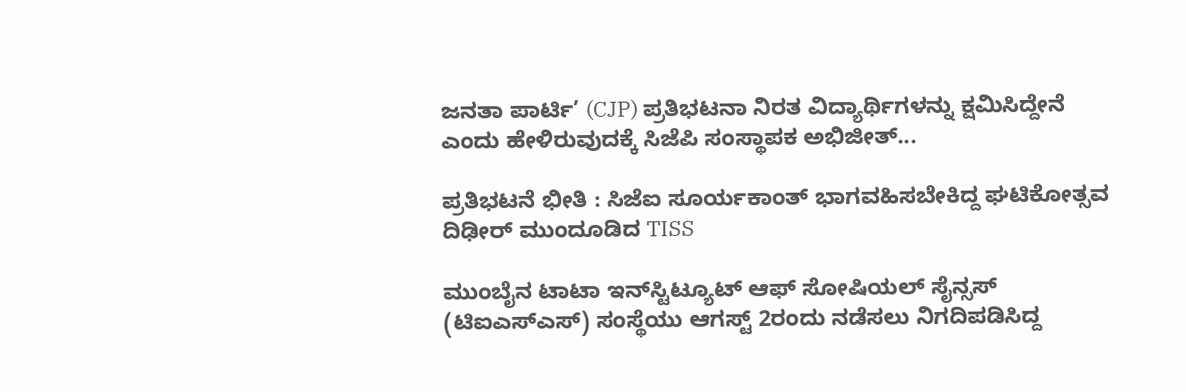ಜನತಾ ಪಾರ್ಟಿ’ (CJP) ಪ್ರತಿಭಟನಾ ನಿರತ ವಿದ್ಯಾರ್ಥಿಗಳನ್ನು ಕ್ಷಮಿಸಿದ್ದೇನೆ ಎಂದು ಹೇಳಿರುವುದಕ್ಕೆ ಸಿಜೆಪಿ ಸಂಸ್ಥಾಪಕ ಅಭಿಜೀತ್...

ಪ್ರತಿಭಟನೆ ಭೀತಿ : ಸಿಜೆಐ ಸೂರ್ಯಕಾಂತ್ ಭಾಗವಹಿಸಬೇಕಿದ್ದ ಘಟಿಕೋತ್ಸವ ದಿಢೀರ್ ಮುಂದೂಡಿದ TISS

ಮುಂಬೈನ ಟಾಟಾ ಇನ್‌ಸ್ಟಿಟ್ಯೂಟ್ ಆಫ್ ಸೋಷಿಯಲ್ ಸೈನ್ಸಸ್ (ಟಿಐಎಸ್‌ಎಸ್‌) ಸಂಸ್ಥೆಯು ಆಗಸ್ಟ್ 2ರಂದು ನಡೆಸಲು ನಿಗದಿಪಡಿಸಿದ್ದ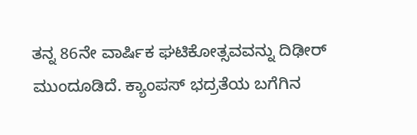ತನ್ನ 86ನೇ ವಾರ್ಷಿಕ ಘಟಿಕೋತ್ಸವವನ್ನು ದಿಢೀರ್ ಮುಂದೂಡಿದೆ. ಕ್ಯಾಂಪಸ್ ಭದ್ರತೆಯ ಬಗೆಗಿನ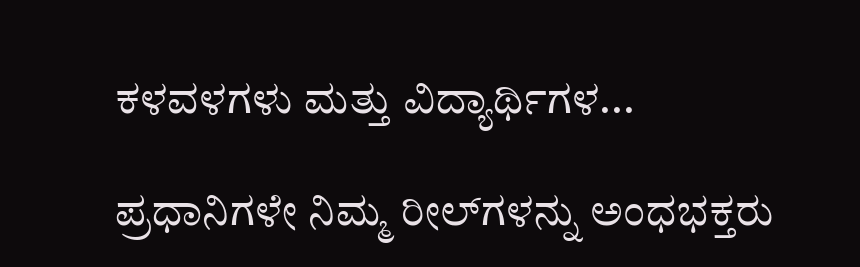ಕಳವಳಗಳು ಮತ್ತು ವಿದ್ಯಾರ್ಥಿಗಳ...

ಪ್ರಧಾನಿಗಳೇ ನಿಮ್ಮ ರೀಲ್‌ಗಳನ್ನು ಅಂಧಭಕ್ತರು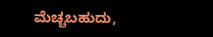ಮೆಚ್ಚಬಹುದು,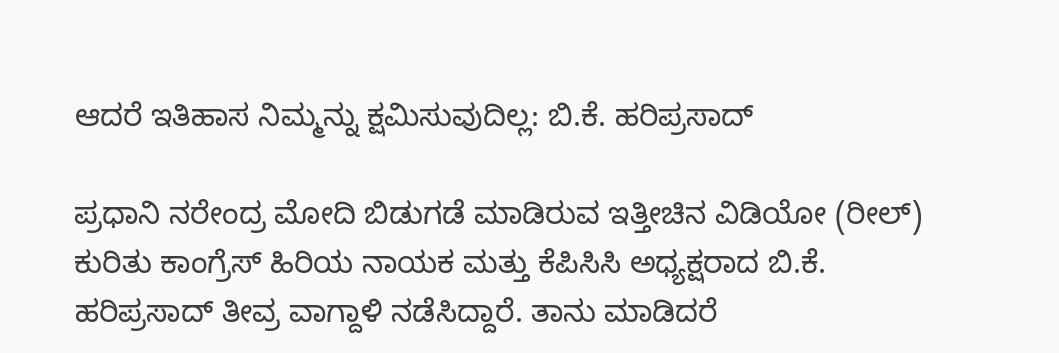ಆದರೆ ಇತಿಹಾಸ ನಿಮ್ಮನ್ನು ಕ್ಷಮಿಸುವುದಿಲ್ಲ: ಬಿ.ಕೆ. ಹರಿಪ್ರಸಾದ್

ಪ್ರಧಾನಿ ನರೇಂದ್ರ ಮೋದಿ ಬಿಡುಗಡೆ ಮಾಡಿರುವ ಇತ್ತೀಚಿನ ವಿಡಿಯೋ (ರೀಲ್) ಕುರಿತು ಕಾಂಗ್ರೆಸ್ ಹಿರಿಯ ನಾಯಕ ಮತ್ತು ಕೆಪಿಸಿಸಿ ಅಧ್ಯಕ್ಷರಾದ ಬಿ.ಕೆ. ಹರಿಪ್ರಸಾದ್ ತೀವ್ರ ವಾಗ್ದಾಳಿ ನಡೆಸಿದ್ದಾರೆ. ತಾನು ಮಾಡಿದರೆ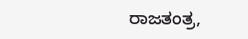ರಾಜತಂತ್ರ,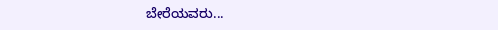ಬೇರೆಯವರು...